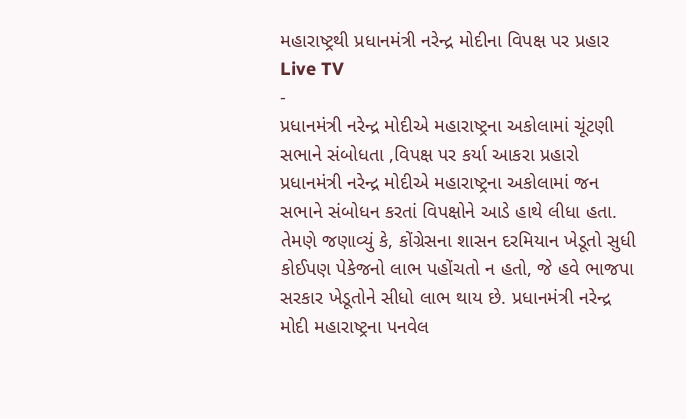મહારાષ્ટ્રથી પ્રધાનમંત્રી નરેન્દ્ર મોદીના વિપક્ષ પર પ્રહાર
Live TV
-
પ્રધાનમંત્રી નરેન્દ્ર મોદીએ મહારાષ્ટ્રના અકોલામાં ચૂંટણી સભાને સંબોધતા ,વિપક્ષ પર કર્યા આકરા પ્રહારો
પ્રધાનમંત્રી નરેન્દ્ર મોદીએ મહારાષ્ટ્રના અકોલામાં જન સભાને સંબોધન કરતાં વિપક્ષોને આડે હાથે લીધા હતા. તેમણે જણાવ્યું કે, કોંગ્રેસના શાસન દરમિયાન ખેડૂતો સુધી કોઈપણ પેકેજનો લાભ પહોંચતો ન હતો, જે હવે ભાજપા સરકાર ખેડૂતોને સીધો લાભ થાય છે. પ્રધાનમંત્રી નરેન્દ્ર મોદી મહારાષ્ટ્રના પનવેલ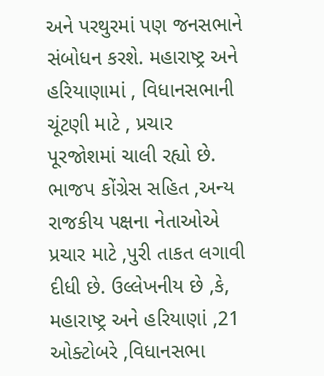અને પરથુરમાં પણ જનસભાને સંબોધન કરશે. મહારાષ્ટ્ર અને હરિયાણામાં , વિધાનસભાની ચૂંટણી માટે , પ્રચાર પૂરજોશમાં ચાલી રહ્યો છે. ભાજપ કોંગ્રેસ સહિત ,અન્ય રાજકીય પક્ષના નેતાઓએ પ્રચાર માટે ,પુરી તાકત લગાવી દીધી છે. ઉલ્લેખનીય છે ,કે, મહારાષ્ટ્ર અને હરિયાણાં ,21 ઓક્ટોબરે ,વિધાનસભા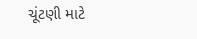ચૂંટણી માટે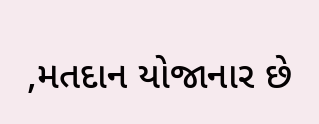,મતદાન યોજાનાર છે